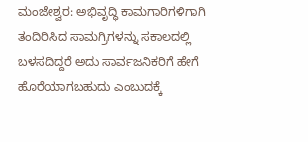ಮಂಜೇಶ್ವರ: ಅಭಿವೃದ್ಧಿ ಕಾಮಗಾರಿಗಳಿಗಾಗಿ ತಂದಿರಿಸಿದ ಸಾಮಗ್ರಿಗಳನ್ನು ಸಕಾಲದಲ್ಲಿ ಬಳಸದಿದ್ದರೆ ಅದು ಸಾರ್ವಜನಿಕರಿಗೆ ಹೇಗೆ ಹೊರೆಯಾಗಬಹುದು ಎಂಬುದಕ್ಕೆ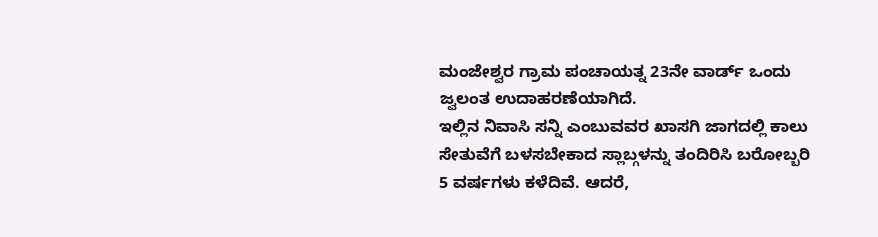ಮಂಜೇಶ್ವರ ಗ್ರಾಮ ಪಂಚಾಯತ್ನ 23ನೇ ವಾರ್ಡ್ ಒಂದು ಜ್ವಲಂತ ಉದಾಹರಣೆಯಾಗಿದೆ.
ಇಲ್ಲಿನ ನಿವಾಸಿ ಸನ್ನಿ ಎಂಬುವವರ ಖಾಸಗಿ ಜಾಗದಲ್ಲಿ ಕಾಲು ಸೇತುವೆಗೆ ಬಳಸಬೇಕಾದ ಸ್ಲಾಬ್ಗಳನ್ನು ತಂದಿರಿಸಿ ಬರೋಬ್ಬರಿ 5 ವರ್ಷಗಳು ಕಳೆದಿವೆ. ಆದರೆ,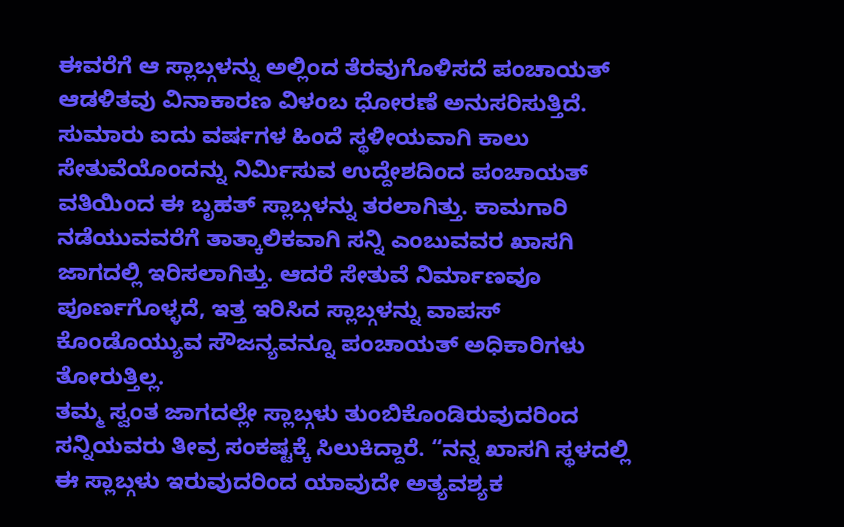ಈವರೆಗೆ ಆ ಸ್ಲಾಬ್ಗಳನ್ನು ಅಲ್ಲಿಂದ ತೆರವುಗೊಳಿಸದೆ ಪಂಚಾಯತ್ ಆಡಳಿತವು ವಿನಾಕಾರಣ ವಿಳಂಬ ಧೋರಣೆ ಅನುಸರಿಸುತ್ತಿದೆ.
ಸುಮಾರು ಐದು ವರ್ಷಗಳ ಹಿಂದೆ ಸ್ಥಳೀಯವಾಗಿ ಕಾಲು ಸೇತುವೆಯೊಂದನ್ನು ನಿರ್ಮಿಸುವ ಉದ್ದೇಶದಿಂದ ಪಂಚಾಯತ್ ವತಿಯಿಂದ ಈ ಬೃಹತ್ ಸ್ಲಾಬ್ಗಳನ್ನು ತರಲಾಗಿತ್ತು. ಕಾಮಗಾರಿ ನಡೆಯುವವರೆಗೆ ತಾತ್ಕಾಲಿಕವಾಗಿ ಸನ್ನಿ ಎಂಬುವವರ ಖಾಸಗಿ ಜಾಗದಲ್ಲಿ ಇರಿಸಲಾಗಿತ್ತು. ಆದರೆ ಸೇತುವೆ ನಿರ್ಮಾಣವೂ ಪೂರ್ಣಗೊಳ್ಳದೆ, ಇತ್ತ ಇರಿಸಿದ ಸ್ಲಾಬ್ಗಳನ್ನು ವಾಪಸ್ ಕೊಂಡೊಯ್ಯುವ ಸೌಜನ್ಯವನ್ನೂ ಪಂಚಾಯತ್ ಅಧಿಕಾರಿಗಳು ತೋರುತ್ತಿಲ್ಲ.
ತಮ್ಮ ಸ್ವಂತ ಜಾಗದಲ್ಲೇ ಸ್ಲಾಬ್ಗಳು ತುಂಬಿಕೊಂಡಿರುವುದರಿಂದ ಸನ್ನಿಯವರು ತೀವ್ರ ಸಂಕಷ್ಟಕ್ಕೆ ಸಿಲುಕಿದ್ದಾರೆ. “ನನ್ನ ಖಾಸಗಿ ಸ್ಥಳದಲ್ಲಿ ಈ ಸ್ಲಾಬ್ಗಳು ಇರುವುದರಿಂದ ಯಾವುದೇ ಅತ್ಯವಶ್ಯಕ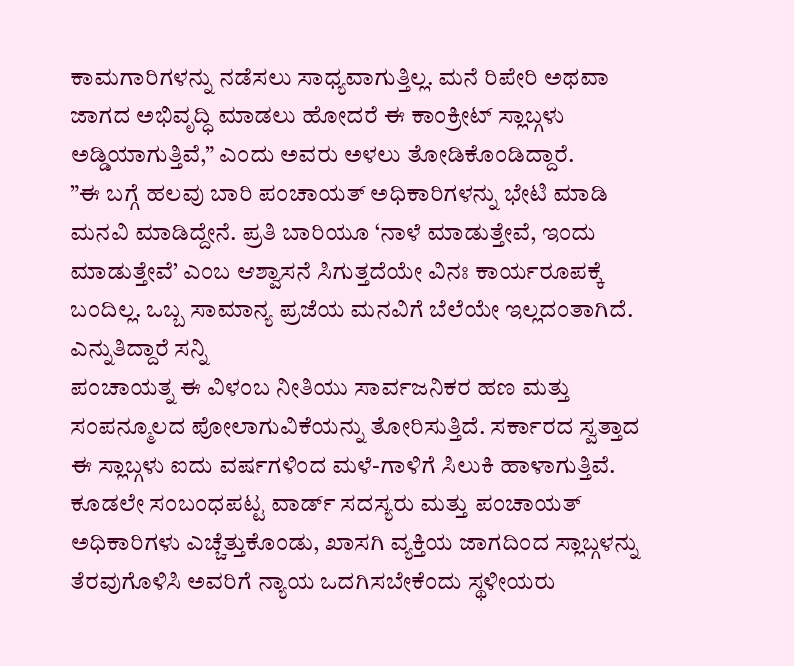ಕಾಮಗಾರಿಗಳನ್ನು ನಡೆಸಲು ಸಾಧ್ಯವಾಗುತ್ತಿಲ್ಲ. ಮನೆ ರಿಪೇರಿ ಅಥವಾ ಜಾಗದ ಅಭಿವೃದ್ಧಿ ಮಾಡಲು ಹೋದರೆ ಈ ಕಾಂಕ್ರೀಟ್ ಸ್ಲಾಬ್ಗಳು ಅಡ್ಡಿಯಾಗುತ್ತಿವೆ,” ಎಂದು ಅವರು ಅಳಲು ತೋಡಿಕೊಂಡಿದ್ದಾರೆ.
”ಈ ಬಗ್ಗೆ ಹಲವು ಬಾರಿ ಪಂಚಾಯತ್ ಅಧಿಕಾರಿಗಳನ್ನು ಭೇಟಿ ಮಾಡಿ ಮನವಿ ಮಾಡಿದ್ದೇನೆ. ಪ್ರತಿ ಬಾರಿಯೂ ‘ನಾಳೆ ಮಾಡುತ್ತೇವೆ, ಇಂದು ಮಾಡುತ್ತೇವೆ’ ಎಂಬ ಆಶ್ವಾಸನೆ ಸಿಗುತ್ತದೆಯೇ ವಿನಃ ಕಾರ್ಯರೂಪಕ್ಕೆ ಬಂದಿಲ್ಲ. ಒಬ್ಬ ಸಾಮಾನ್ಯ ಪ್ರಜೆಯ ಮನವಿಗೆ ಬೆಲೆಯೇ ಇಲ್ಲದಂತಾಗಿದೆ. ಎನ್ನುತಿದ್ದಾರೆ ಸನ್ನಿ
ಪಂಚಾಯತ್ನ ಈ ವಿಳಂಬ ನೀತಿಯು ಸಾರ್ವಜನಿಕರ ಹಣ ಮತ್ತು ಸಂಪನ್ಮೂಲದ ಪೋಲಾಗುವಿಕೆಯನ್ನು ತೋರಿಸುತ್ತಿದೆ. ಸರ್ಕಾರದ ಸ್ವತ್ತಾದ ಈ ಸ್ಲಾಬ್ಗಳು ಐದು ವರ್ಷಗಳಿಂದ ಮಳೆ-ಗಾಳಿಗೆ ಸಿಲುಕಿ ಹಾಳಾಗುತ್ತಿವೆ. ಕೂಡಲೇ ಸಂಬಂಧಪಟ್ಟ ವಾರ್ಡ್ ಸದಸ್ಯರು ಮತ್ತು ಪಂಚಾಯತ್ ಅಧಿಕಾರಿಗಳು ಎಚ್ಚೆತ್ತುಕೊಂಡು, ಖಾಸಗಿ ವ್ಯಕ್ತಿಯ ಜಾಗದಿಂದ ಸ್ಲಾಬ್ಗಳನ್ನು ತೆರವುಗೊಳಿಸಿ ಅವರಿಗೆ ನ್ಯಾಯ ಒದಗಿಸಬೇಕೆಂದು ಸ್ಥಳೀಯರು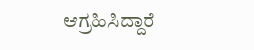ಆಗ್ರಹಿಸಿದ್ದಾರೆ